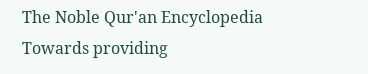The Noble Qur'an Encyclopedia
Towards providing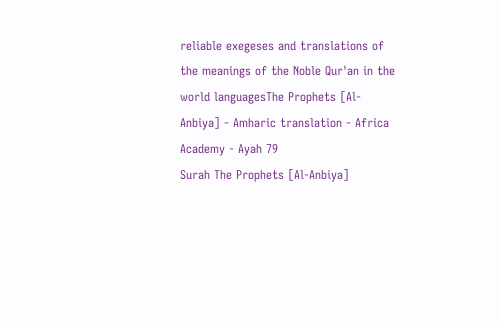reliable exegeses and translations of the meanings of the Noble Qur'an in the world languagesThe Prophets [Al-Anbiya] - Amharic translation - Africa Academy - Ayah 79
Surah The Prophets [Al-Anbiya]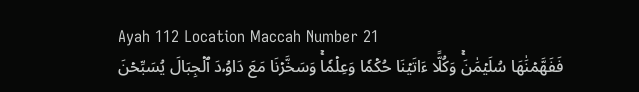Ayah 112 Location Maccah Number 21
فَفَهَّمۡنَٰهَا سُلَيۡمَٰنَۚ وَكُلًّا ءَاتَيۡنَا حُكۡمٗا وَعِلۡمٗاۚ وَسَخَّرۡنَا مَعَ دَاوُۥدَ ٱلۡجِبَالَ يُسَبِّحۡنَ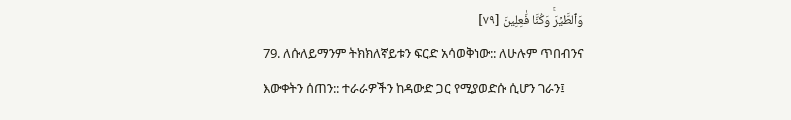وَٱلطَّيۡرَۚ وَكُنَّا فَٰعِلِينَ [٧٩]
79. ለሱለይማንም ትክክለኛይቱን ፍርድ አሳወቅነው:: ለሁሉም ጥበብንና እውቀትን ሰጠን:: ተራራዎችን ከዳውድ ጋር የሚያወድሱ ሲሆን ገራን፤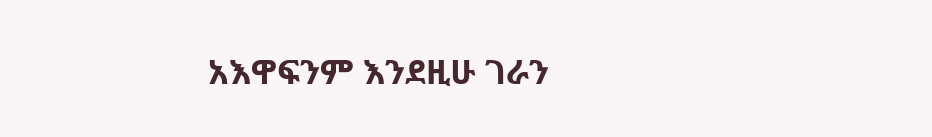አእዋፍንም እንደዚሁ ገራን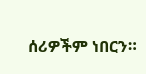ሰሪዎችም ነበርን።